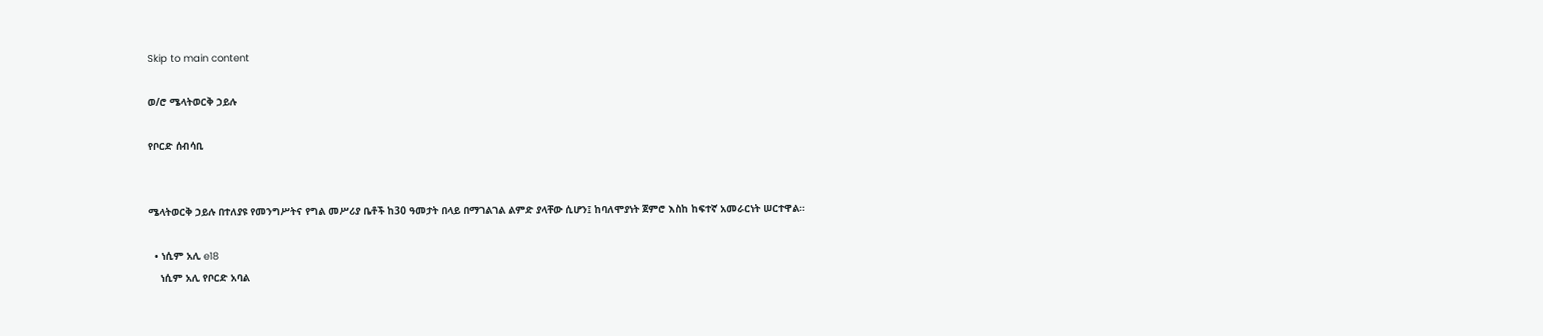Skip to main content

ወ/ሮ ሜላትወርቅ ኃይሉ

የቦርድ ሰብሳቢ


ሜላትወርቅ ኃይሉ በተለያዩ የመንግሥትና የግል መሥሪያ ቤቶች ከ30 ዓመታት በላይ በማገልገል ልምድ ያላቸው ሲሆን፤ ከባለሞያነት ጀምሮ እስከ ከፍተኛ አመራርነት ሠርተዋል።

  • ነሲም አሊ e18
    ነሲም አሊ የቦርድ አባል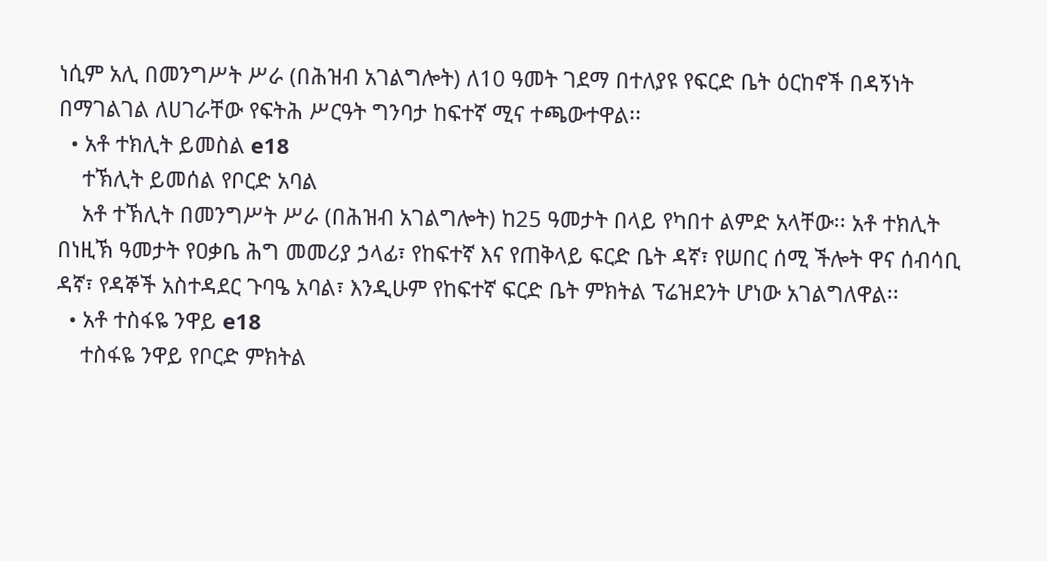ነሲም አሊ በመንግሥት ሥራ (በሕዝብ አገልግሎት) ለ10 ዓመት ገደማ በተለያዩ የፍርድ ቤት ዕርከኖች በዳኝነት በማገልገል ለሀገራቸው የፍትሕ ሥርዓት ግንባታ ከፍተኛ ሚና ተጫውተዋል፡፡
  • አቶ ተክሊት ይመስል e18
    ተኽሊት ይመሰል የቦርድ አባል
    አቶ ተኽሊት በመንግሥት ሥራ (በሕዝብ አገልግሎት) ከ25 ዓመታት በላይ የካበተ ልምድ አላቸው፡፡ አቶ ተክሊት በነዚኽ ዓመታት የዐቃቤ ሕግ መመሪያ ኃላፊ፣ የከፍተኛ እና የጠቅላይ ፍርድ ቤት ዳኛ፣ የሠበር ሰሚ ችሎት ዋና ሰብሳቢ ዳኛ፣ የዳኞች አስተዳደር ጉባዔ አባል፣ እንዲሁም የከፍተኛ ፍርድ ቤት ምክትል ፕሬዝደንት ሆነው አገልግለዋል፡፡
  • አቶ ተስፋዬ ንዋይ e18
    ተስፋዬ ንዋይ የቦርድ ምክትል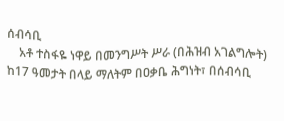ሰብሳቢ
    አቶ ተስፋዬ ነዋይ በመንግሥት ሥራ (በሕዝብ አገልግሎት) ከ17 ዓመታት በላይ ማለትም በዐቃቤ ሕግነት፣ በሰብሳቢ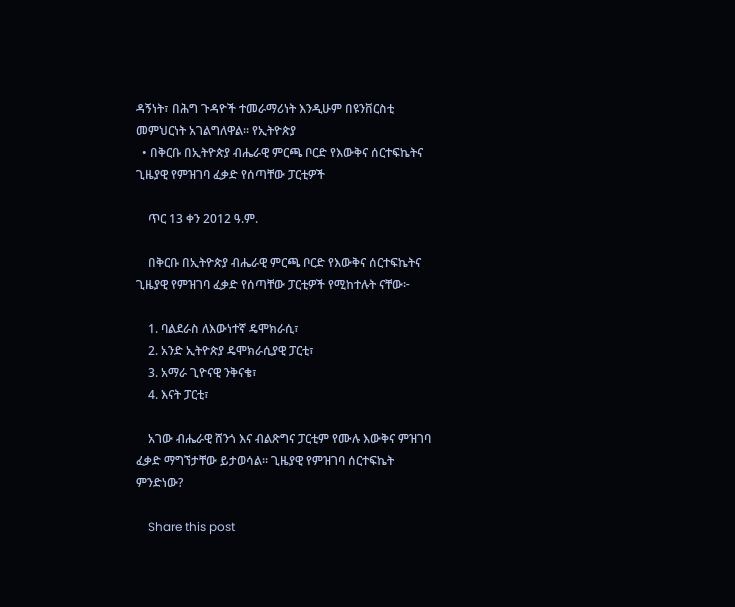ዳኝነት፣ በሕግ ጉዳዮች ተመራማሪነት እንዲሁም በዩንቨርስቲ መምህርነት አገልግለዋል፡፡ የኢትዮጵያ
  • በቅርቡ በኢትዮጵያ ብሔራዊ ምርጫ ቦርድ የእውቅና ሰርተፍኬትና ጊዜያዊ የምዝገባ ፈቃድ የሰጣቸው ፓርቲዎች

    ጥር 13 ቀን 2012 ዓ.ም.

    በቅርቡ በኢትዮጵያ ብሔራዊ ምርጫ ቦርድ የእውቅና ሰርተፍኬትና ጊዜያዊ የምዝገባ ፈቃድ የሰጣቸው ፓርቲዎች የሚከተሉት ናቸው፦

    1. ባልደራስ ለእውነተኛ ዴሞክራሲ፣
    2. አንድ ኢትዮጵያ ዴሞክራሲያዊ ፓርቲ፣
    3. አማራ ጊዮናዊ ንቅናቄ፣
    4. እናት ፓርቲ፣

    አገው ብሔራዊ ሸንጎ እና ብልጽግና ፓርቲም የሙሉ እውቅና ምዝገባ ፈቃድ ማግኘታቸው ይታወሳል። ጊዜያዊ የምዝገባ ሰርተፍኬት ምንድነው?

    Share this post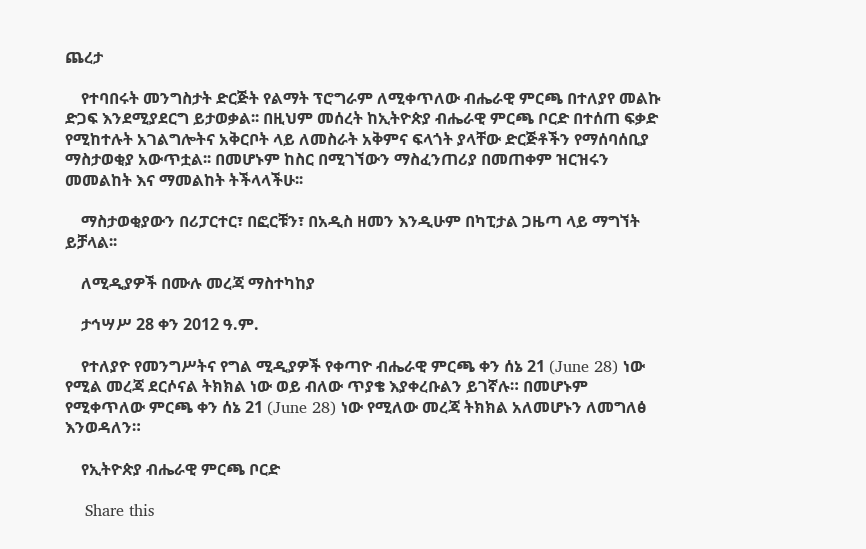ጨረታ

    የተባበሩት መንግስታት ድርጅት የልማት ፕሮግራም ለሚቀጥለው ብሔራዊ ምርጫ በተለያየ መልኩ ድጋፍ እንደሚያደርግ ይታወቃል፡፡ በዚህም መሰረት ከኢትዮጵያ ብሔራዊ ምርጫ ቦርድ በተሰጠ ፍቃድ የሚከተሉት አገልግሎትና አቅርቦት ላይ ለመስራት አቅምና ፍላጎት ያላቸው ድርጅቶችን የማሰባሰቢያ ማስታወቂያ አውጥቷል፡፡ በመሆኑም ከስር በሚገኘውን ማስፈንጠሪያ በመጠቀም ዝርዝሩን መመልከት እና ማመልከት ትችላላችሁ፡፡

    ማስታወቂያውን በሪፓርተር፣ በፎርቹን፣ በአዲስ ዘመን እንዲሁም በካፒታል ጋዜጣ ላይ ማግኘት ይቻላል፡፡

    ለሚዲያዎች በሙሉ መረጃ ማስተካከያ

    ታኅሣሥ 28 ቀን 2012 ዓ.ም.

    የተለያዮ የመንግሥትና የግል ሚዲያዎች የቀጣዮ ብሔራዊ ምርጫ ቀን ሰኔ 21 (June 28) ነው የሚል መረጃ ደርሶናል ትክክል ነው ወይ ብለው ጥያቄ እያቀረቡልን ይገኛሉ። በመሆኑም የሚቀጥለው ምርጫ ቀን ሰኔ 21 (June 28) ነው የሚለው መረጃ ትክክል አለመሆኑን ለመግለፅ እንወዳለን።

    የኢትዮጵያ ብሔራዊ ምርጫ ቦርድ

    Share this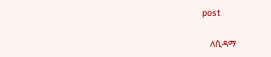post

    ለሲዳማ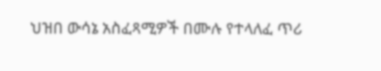ህዝበ ውሳኔ አስፈጻሚዎች በሙሉ የተላለፈ ጥሪ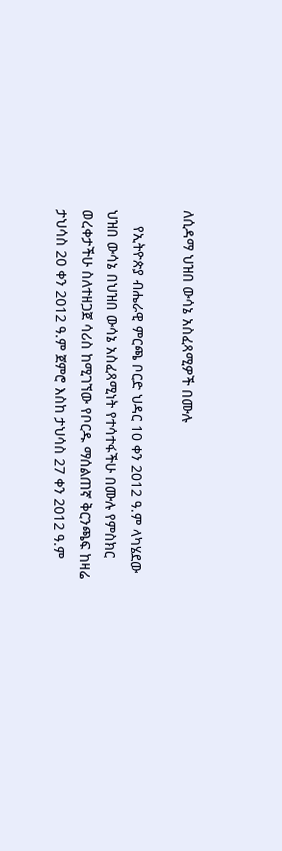ለሲዳማ ህዝበ ውሳኔ አስፈጻሚዎች በሙሉ

    የኢትዮጵያ ብሔራዊ ምርጫ ቦርድ ህዳር 10 ቀን 2012 ዓ.ም ላካሄደው ህዝበ ውሳኔ በህዝበ ውሳኔ አስፈጻሚነት የተሳተፋችሁ በሙሉ የምስክር ወረቀታችሁ ስለተዘጋጀ ሳሪስ ከሚገኘው የቦርዱ ማሰልጠኛ ቅርንጫፍ ከዛሬ ታህሳስ 20 ቀን 2012 ዓ.ም ጀምሮ እስከ ታህሳስ 27 ቀን 2012 ዓ.ም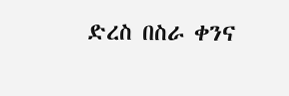ድረስ በስራ ቀንና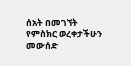ሰአት በመገኘት የምስክር ወረቀታችሁን መውሰድ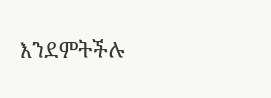እንደምትችሉ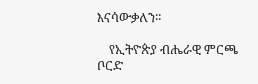እናሳውቃለን፡፡

    የኢትዮጵያ ብሔራዊ ምርጫ ቦርድ